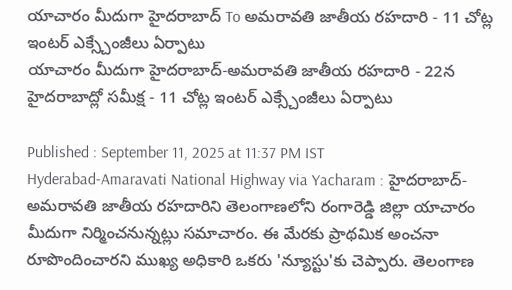యాచారం మీదుగా హైదరాబాద్ To అమరావతి జాతీయ రహదారి - 11 చోట్ల ఇంటర్ ఎక్స్చేంజీలు ఏర్పాటు
యాచారం మీదుగా హైదరాబాద్-అమరావతి జాతీయ రహదారి - 22న హైదరాబాద్లో సమీక్ష - 11 చోట్ల ఇంటర్ ఎక్స్చేంజీలు ఏర్పాటు

Published : September 11, 2025 at 11:37 PM IST
Hyderabad-Amaravati National Highway via Yacharam : హైదరాబాద్-అమరావతి జాతీయ రహదారిని తెలంగాణలోని రంగారెడ్డి జిల్లా యాచారం మీదుగా నిర్మించనున్నట్లు సమాచారం. ఈ మేరకు ప్రాథమిక అంచనా రూపొందించారని ముఖ్య అధికారి ఒకరు 'న్యూస్టు'కు చెప్పారు. తెలంగాణ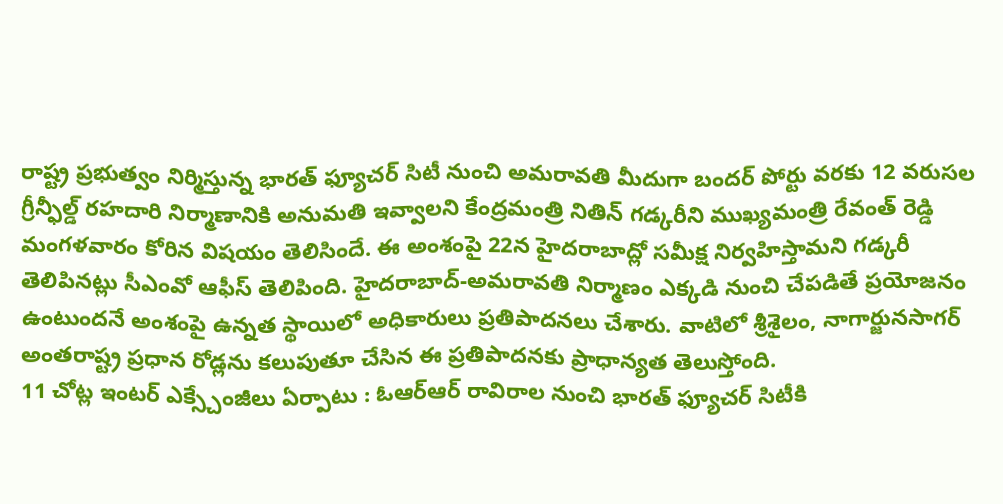రాష్ట్ర ప్రభుత్వం నిర్మిస్తున్న భారత్ ఫ్యూచర్ సిటీ నుంచి అమరావతి మీదుగా బందర్ పోర్టు వరకు 12 వరుసల గ్రీన్ఫీల్డ్ రహదారి నిర్మాణానికి అనుమతి ఇవ్వాలని కేంద్రమంత్రి నితిన్ గడ్కరీని ముఖ్యమంత్రి రేవంత్ రెడ్డి మంగళవారం కోరిన విషయం తెలిసిందే. ఈ అంశంపై 22న హైదరాబాద్లో సమీక్ష నిర్వహిస్తామని గడ్కరీ తెలిపినట్లు సీఎంవో ఆఫీస్ తెలిపింది. హైదరాబాద్-అమరావతి నిర్మాణం ఎక్కడి నుంచి చేపడితే ప్రయోజనం ఉంటుందనే అంశంపై ఉన్నత స్థాయిలో అధికారులు ప్రతిపాదనలు చేశారు. వాటిలో శ్రీశైలం, నాగార్జునసాగర్ అంతరాష్ట్ర ప్రధాన రోడ్లను కలుపుతూ చేసిన ఈ ప్రతిపాదనకు ప్రాధాన్యత తెలుస్తోంది.
11 చోట్ల ఇంటర్ ఎక్స్చేంజీలు ఏర్పాటు : ఓఆర్ఆర్ రావిరాల నుంచి భారత్ ఫ్యూచర్ సిటీకి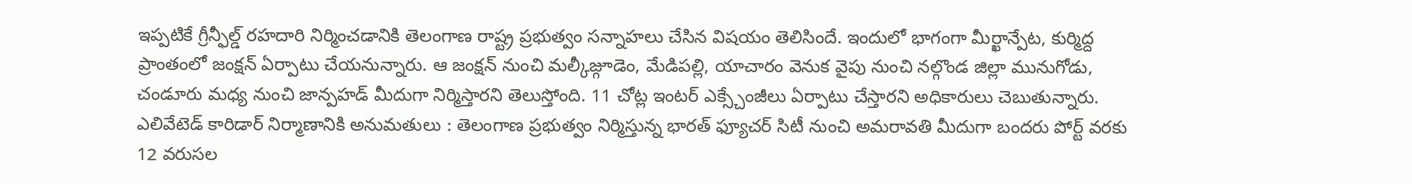ఇప్పటికే గ్రీన్ఫీల్డ్ రహదారి నిర్మించడానికి తెలంగాణ రాష్ట్ర ప్రభుత్వం సన్నాహలు చేసిన విషయం తెలిసిందే. ఇందులో భాగంగా మీర్ఖాన్పేట, కుర్మిద్ద ప్రాంతంలో జంక్షన్ ఏర్పాటు చేయనున్నారు. ఆ జంక్షన్ నుంచి మల్కీజ్గూడెం, మేడిపల్లి, యాచారం వెనుక వైపు నుంచి నల్గొండ జిల్లా మునుగోడు, చండూరు మధ్య నుంచి జాన్పహడ్ మీదుగా నిర్మిస్తారని తెలుస్తోంది. 11 చోట్ల ఇంటర్ ఎక్స్చేంజీలు ఏర్పాటు చేస్తారని అధికారులు చెబుతున్నారు.
ఎలివేటెడ్ కారిడార్ నిర్మాణానికి అనుమతులు : తెలంగాణ ప్రభుత్వం నిర్మిస్తున్న భారత్ ఫ్యూచర్ సిటీ నుంచి అమరావతి మీదుగా బందరు పోర్ట్ వరకు 12 వరుసల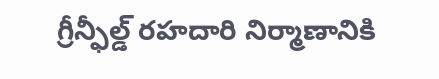గ్రీన్ఫీల్డ్ రహదారి నిర్మాణానికి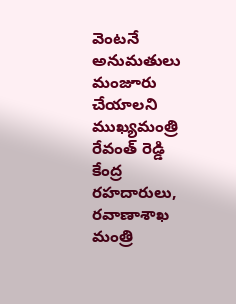వెంటనే అనుమతులు మంజూరు చేయాలని ముఖ్యమంత్రి రేవంత్ రెడ్డి కేంద్ర రహదారులు, రవాణాశాఖ మంత్రి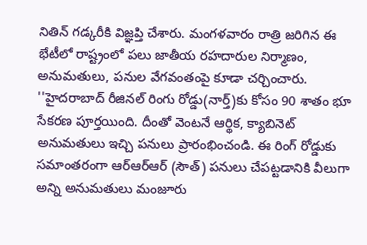నితిన్ గడ్కరీకి విజ్ఞప్తి చేశారు. మంగళవారం రాత్రి జరిగిన ఈ భేటీలో రాష్ట్రంలో పలు జాతీయ రహదారుల నిర్మాణం, అనుమతులు, పనుల వేగవంతంపై కూడా చర్చించారు.
''హైదరాబాద్ రీజినల్ రింగు రోడ్డు(నార్త్)కు కోసం 90 శాతం భూ సేకరణ పూర్తయింది. దీంతో వెంటనే ఆర్థిక, క్యాబినెట్ అనుమతులు ఇచ్చి పనులు ప్రారంభించండి. ఈ రింగ్ రోడ్డుకు సమాంతరంగా ఆర్ఆర్ఆర్ (సౌత్) పనులు చేపట్టడానికి వీలుగా అన్ని అనుమతులు మంజూరు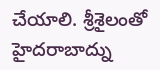చేయాలి. శ్రీశైలంతో హైదరాబాద్ను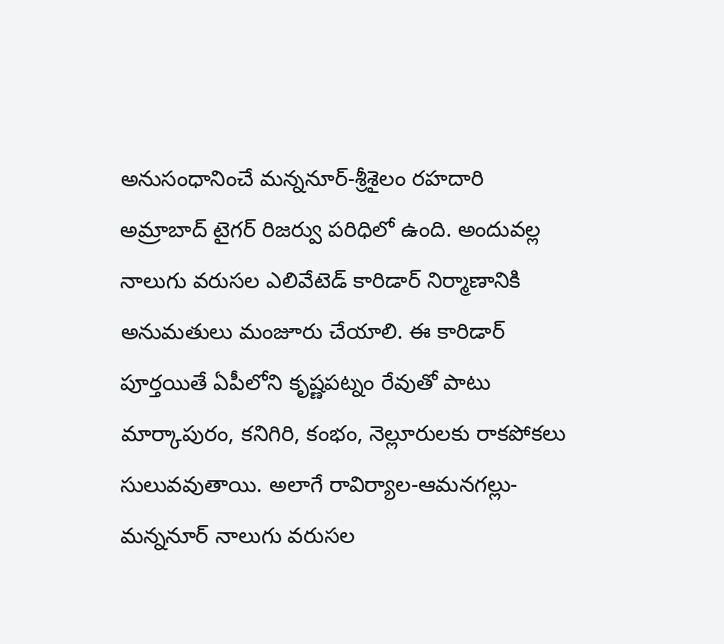అనుసంధానించే మన్ననూర్-శ్రీశైలం రహదారి అమ్రాబాద్ టైగర్ రిజర్వు పరిధిలో ఉంది. అందువల్ల నాలుగు వరుసల ఎలివేటెడ్ కారిడార్ నిర్మాణానికి అనుమతులు మంజూరు చేయాలి. ఈ కారిడార్ పూర్తయితే ఏపీలోని కృష్ణపట్నం రేవుతో పాటు మార్కాపురం, కనిగిరి, కంభం, నెల్లూరులకు రాకపోకలు సులువవుతాయి. అలాగే రావిర్యాల-ఆమనగల్లు-మన్ననూర్ నాలుగు వరుసల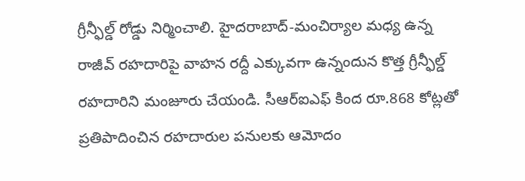గ్రీన్ఫీల్డ్ రోడ్డు నిర్మించాలి. హైదరాబాద్-మంచిర్యాల మధ్య ఉన్న రాజీవ్ రహదారిపై వాహన రద్దీ ఎక్కువగా ఉన్నందున కొత్త గ్రీన్ఫీల్డ్ రహదారిని మంజూరు చేయండి. సీఆర్ఐఎఫ్ కింద రూ.868 కోట్లతో ప్రతిపాదించిన రహదారుల పనులకు ఆమోదం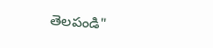తెలపండి"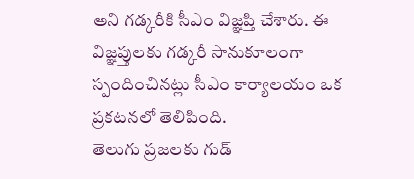అని గడ్కరీకి సీఎం విజ్ఞప్తి చేశారు. ఈ విజ్ఞప్తులకు గడ్కరీ సానుకూలంగా స్పందించినట్లు సీఎం కార్యాలయం ఒక ప్రకటనలో తెలిపింది.
తెలుగు ప్రజలకు గుడ్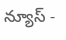న్యూస్ -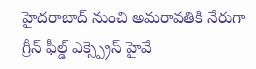హైదరాబాద్ నుంచి అమరావతికి నేరుగా గ్రీన్ ఫీల్డ్ ఎక్స్ప్రెస్ హైవే